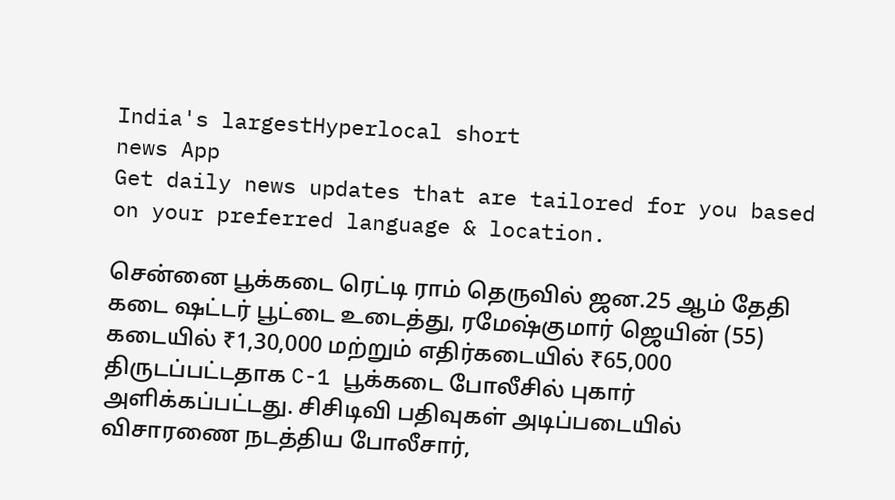India's largestHyperlocal short
news App
Get daily news updates that are tailored for you based on your preferred language & location.

சென்னை பூக்கடை ரெட்டி ராம் தெருவில் ஜன.25 ஆம் தேதி கடை ஷட்டர் பூட்டை உடைத்து, ரமேஷ்குமார் ஜெயின் (55) கடையில் ₹1,30,000 மற்றும் எதிர்கடையில் ₹65,000 திருடப்பட்டதாக C-1 பூக்கடை போலீசில் புகார் அளிக்கப்பட்டது. சிசிடிவி பதிவுகள் அடிப்படையில் விசாரணை நடத்திய போலீசார்,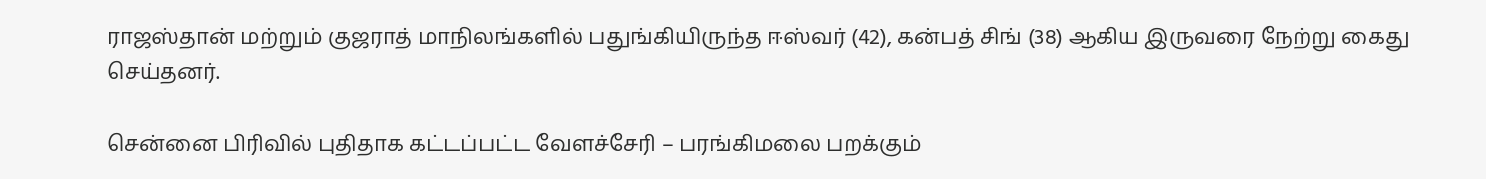ராஜஸ்தான் மற்றும் குஜராத் மாநிலங்களில் பதுங்கியிருந்த ஈஸ்வர் (42), கன்பத் சிங் (38) ஆகிய இருவரை நேற்று கைது செய்தனர்.

சென்னை பிரிவில் புதிதாக கட்டப்பட்ட வேளச்சேரி – பரங்கிமலை பறக்கும்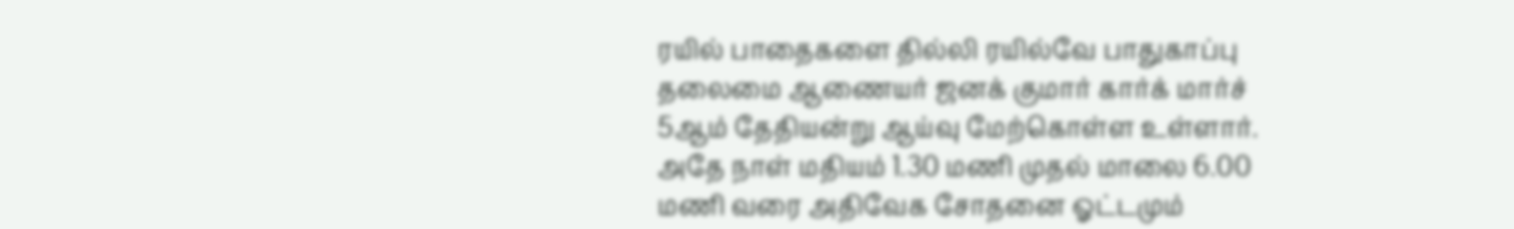ரயில் பாதைகளை தில்லி ரயில்வே பாதுகாப்பு தலைமை ஆணையர் ஜனக் குமார் கார்க் மார்ச் 5ஆம் தேதியன்று ஆய்வு மேற்கொள்ள உள்ளார். அதே நாள் மதியம் 1.30 மணி முதல் மாலை 6.00 மணி வரை அதிவேக சோதனை ஓட்டமும்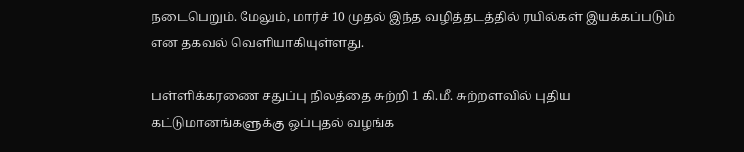நடைபெறும். மேலும், மார்ச் 10 முதல் இந்த வழித்தடத்தில் ரயில்கள் இயக்கப்படும் என தகவல் வெளியாகியுள்ளது.

பள்ளிக்கரணை சதுப்பு நிலத்தை சுற்றி 1 கி.மீ. சுற்றளவில் புதிய கட்டுமானங்களுக்கு ஒப்புதல் வழங்க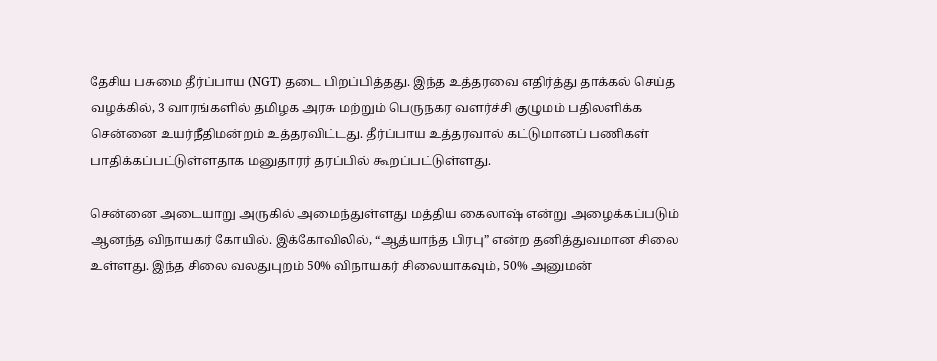தேசிய பசுமை தீர்ப்பாய (NGT) தடை பிறப்பித்தது. இந்த உத்தரவை எதிர்த்து தாக்கல் செய்த வழக்கில், 3 வாரங்களில் தமிழக அரசு மற்றும் பெருநகர வளர்ச்சி குழுமம் பதிலளிக்க சென்னை உயர்நீதிமன்றம் உத்தரவிட்டது. தீர்ப்பாய உத்தரவால் கட்டுமானப் பணிகள் பாதிக்கப்பட்டுள்ளதாக மனுதாரர் தரப்பில் கூறப்பட்டுள்ளது.

சென்னை அடையாறு அருகில் அமைந்துள்ளது மத்திய கைலாஷ் என்று அழைக்கப்படும் ஆனந்த விநாயகர் கோயில். இக்கோவிலில், “ஆத்யாந்த பிரபு” என்ற தனித்துவமான சிலை உள்ளது. இந்த சிலை வலதுபுறம் 50% விநாயகர் சிலையாகவும், 50% அனுமன்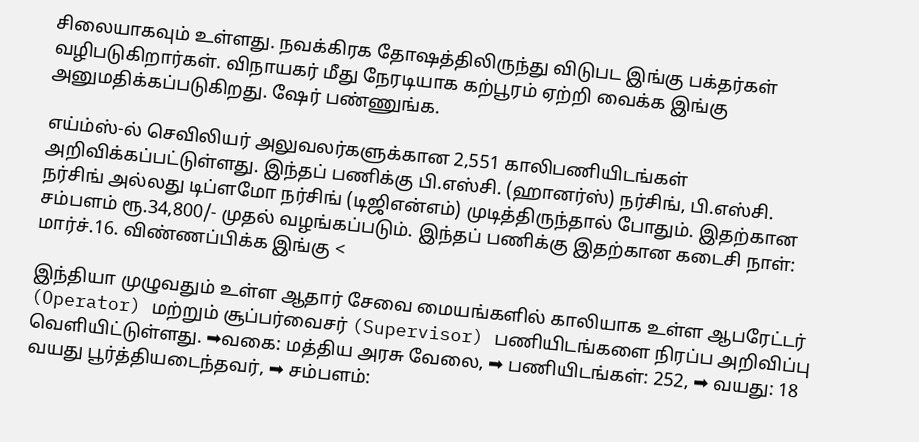சிலையாகவும் உள்ளது. நவக்கிரக தோஷத்திலிருந்து விடுபட இங்கு பக்தர்கள் வழிபடுகிறார்கள். விநாயகர் மீது நேரடியாக கற்பூரம் ஏற்றி வைக்க இங்கு அனுமதிக்கப்படுகிறது. ஷேர் பண்ணுங்க.

எய்ம்ஸ்-ல் செவிலியர் அலுவலர்களுக்கான 2,551 காலிபணியிடங்கள் அறிவிக்கப்பட்டுள்ளது. இந்தப் பணிக்கு பி.எஸ்சி. (ஹானர்ஸ்) நர்சிங், பி.எஸ்சி. நர்சிங் அல்லது டிப்ளமோ நர்சிங் (டிஜிஎன்எம்) முடித்திருந்தால் போதும். இதற்கான சம்பளம் ரூ.34,800/- முதல் வழங்கப்படும். இந்தப் பணிக்கு இதற்கான கடைசி நாள்: மார்ச்.16. விண்ணப்பிக்க இங்கு <

இந்தியா முழுவதும் உள்ள ஆதார் சேவை மையங்களில் காலியாக உள்ள ஆபரேட்டர் (Operator) மற்றும் சூப்பர்வைசர் (Supervisor) பணியிடங்களை நிரப்ப அறிவிப்பு வெளியிட்டுள்ளது. ➡வகை: மத்திய அரசு வேலை, ➡ பணியிடங்கள்: 252, ➡ வயது: 18 வயது பூர்த்தியடைந்தவர், ➡ சம்பளம்: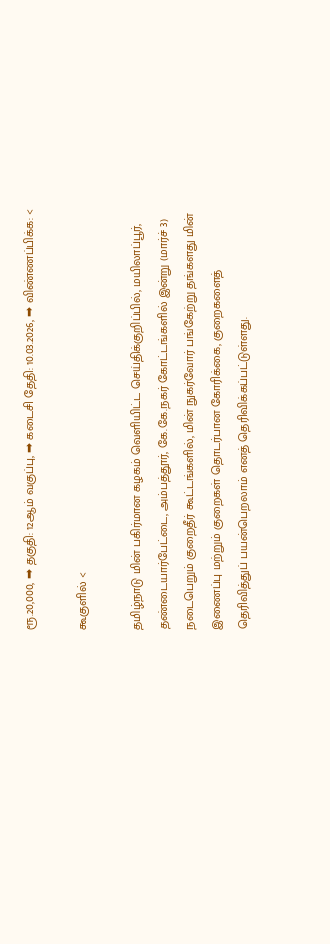ரூ.20,000, ➡ தகுதி: 12ஆம் வகுப்பு, ➡ கடைசி தேதி: 10.03.2026, ➡ விண்ணப்பிக்க: <

கூகுளில் <

தமிழ்நாடு மின் பகிர்மான கழகம் வெளியிட்ட செய்திக்குறிப்பில், மயிலாப்பூர், தண்டையார்பேட்டை, அம்பத்தூர், கே.கே.நகர் கோட்டங்களில் இன்று (மார்ச் 3) நடைபெறும் குறைதீர் கூட்டங்களில், மின் நுகர்வோர் பங்கேற்று தங்களது மின் இணைப்பு மற்றும் குறைகள் தொடர்பான கோரிக்கை, குறைகளைத் தெரிவித்துப் பயன்பெறலாம் எனத் தெரிவிக்கப்பட்டுள்ளது.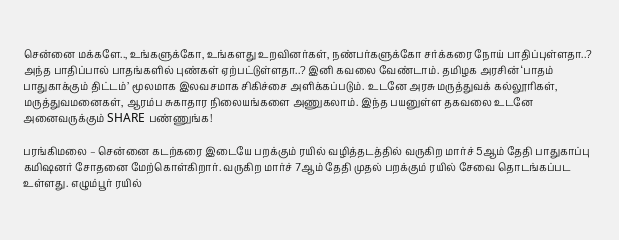சென்னை மக்களே.., உங்களுக்கோ, உங்களது உறவினர்கள், நண்பர்களுக்கோ சர்க்கரை நோய் பாதிப்புள்ளதா..? அந்த பாதிப்பால் பாதங்களில் புண்கள் ஏற்பட்டுள்ளதா..? இனி கவலை வேண்டாம். தமிழக அரசின் ‘பாதம் பாதுகாக்கும் திட்டம்’ மூலமாக இலவசமாக சிகிச்சை அளிக்கப்படும். உடனே அரசு மருத்துவக் கல்லூரிகள், மருத்துவமனைகள், ஆரம்ப சுகாதார நிலையங்களை அணுகலாம். இந்த பயனுள்ள தகவலை உடனே அனைவருக்கும் SHARE பண்ணுங்க!

பரங்கிமலை – சென்னை கடற்கரை இடையே பறக்கும் ரயில் வழித்தடத்தில் வருகிற மார்ச் 5ஆம் தேதி பாதுகாப்பு கமிஷனர் சோதனை மேற்கொள்கிறார். வருகிற மார்ச் 7ஆம் தேதி முதல் பறக்கும் ரயில் சேவை தொடங்கப்பட உள்ளது. எழும்பூர் ரயில்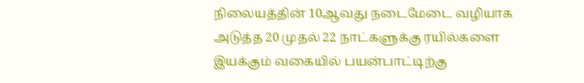நிலையத்தின் 10ஆவது நடைமேடை வழியாக அடுத்த 20 முதல் 22 நாட்களுக்கு ரயில்களை இயக்கும் வகையில் பயன்பாட்டிற்கு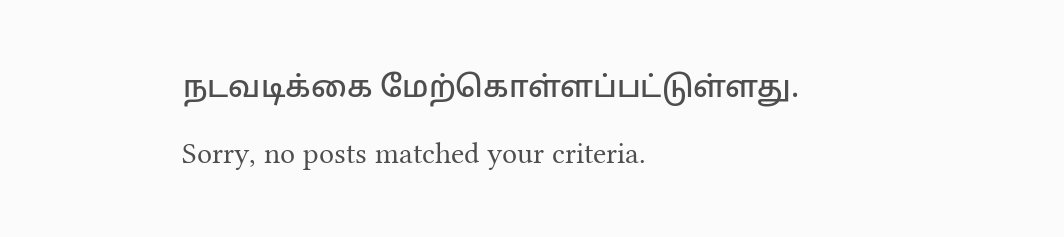நடவடிக்கை மேற்கொள்ளப்பட்டுள்ளது.
Sorry, no posts matched your criteria.